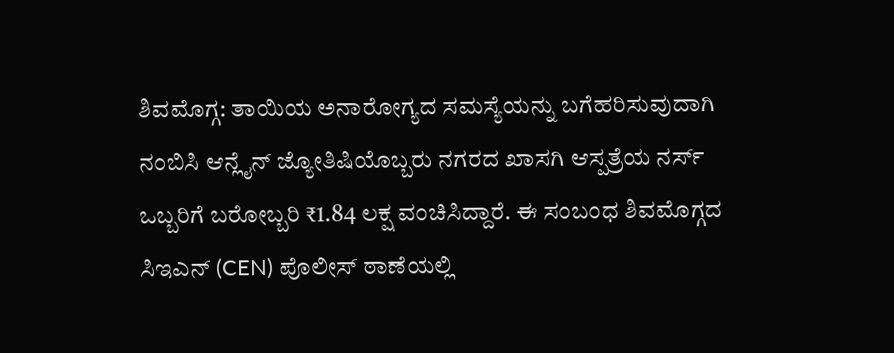ಶಿವಮೊಗ್ಗ: ತಾಯಿಯ ಅನಾರೋಗ್ಯದ ಸಮಸ್ಯೆಯನ್ನು ಬಗೆಹರಿಸುವುದಾಗಿ ನಂಬಿಸಿ ಆನ್ಲೈನ್ ಜ್ಯೋತಿಷಿಯೊಬ್ಬರು ನಗರದ ಖಾಸಗಿ ಆಸ್ಪತ್ರೆಯ ನರ್ಸ್ ಒಬ್ಬರಿಗೆ ಬರೋಬ್ಬರಿ ₹1.84 ಲಕ್ಷ ವಂಚಿಸಿದ್ದಾರೆ. ಈ ಸಂಬಂಧ ಶಿವಮೊಗ್ಗದ ಸಿಇಎನ್ (CEN) ಪೊಲೀಸ್ ಠಾಣೆಯಲ್ಲಿ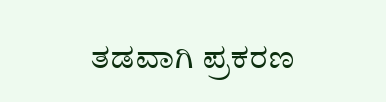ತಡವಾಗಿ ಪ್ರಕರಣ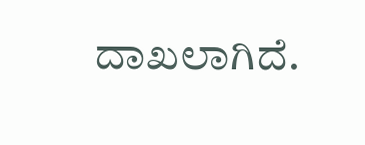ದಾಖಲಾಗಿದೆ.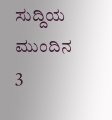ಸುದ್ದಿಯ ಮುಂದಿನ 3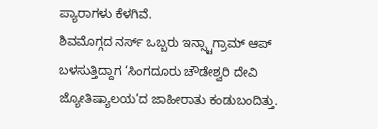ಪ್ಯಾರಾಗಳು ಕೆಳಗಿವೆ.
ಶಿವಮೊಗ್ಗದ ನರ್ಸ್ ಒಬ್ಬರು ಇನ್ಸ್ಟಾಗ್ರಾಮ್ ಆಪ್ ಬಳಸುತ್ತಿದ್ದಾಗ ‘ಸಿಂಗದೂರು ಚೌಡೇಶ್ವರಿ ದೇವಿ ಜ್ಯೋತಿಷ್ಯಾಲಯ’ದ ಜಾಹೀರಾತು ಕಂಡುಬಂದಿತ್ತು.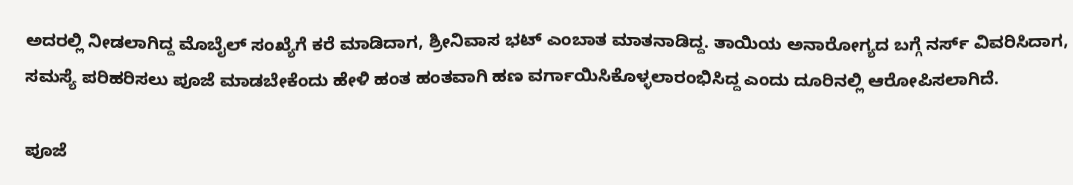ಅದರಲ್ಲಿ ನೀಡಲಾಗಿದ್ದ ಮೊಬೈಲ್ ಸಂಖ್ಯೆಗೆ ಕರೆ ಮಾಡಿದಾಗ, ಶ್ರೀನಿವಾಸ ಭಟ್ ಎಂಬಾತ ಮಾತನಾಡಿದ್ದ. ತಾಯಿಯ ಅನಾರೋಗ್ಯದ ಬಗ್ಗೆ ನರ್ಸ್ ವಿವರಿಸಿದಾಗ, ಸಮಸ್ಯೆ ಪರಿಹರಿಸಲು ಪೂಜೆ ಮಾಡಬೇಕೆಂದು ಹೇಳಿ ಹಂತ ಹಂತವಾಗಿ ಹಣ ವರ್ಗಾಯಿಸಿಕೊಳ್ಳಲಾರಂಭಿಸಿದ್ದ ಎಂದು ದೂರಿನಲ್ಲಿ ಆರೋಪಿಸಲಾಗಿದೆ.

ಪೂಜೆ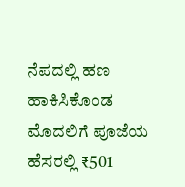ನೆಪದಲ್ಲಿ ಹಣ ಹಾಕಿಸಿಕೊಂಡ
ಮೊದಲಿಗೆ ಪೂಜೆಯ ಹೆಸರಲ್ಲಿ ₹501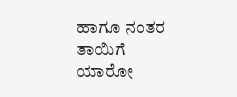ಹಾಗೂ ನಂತರ ತಾಯಿಗೆ ಯಾರೋ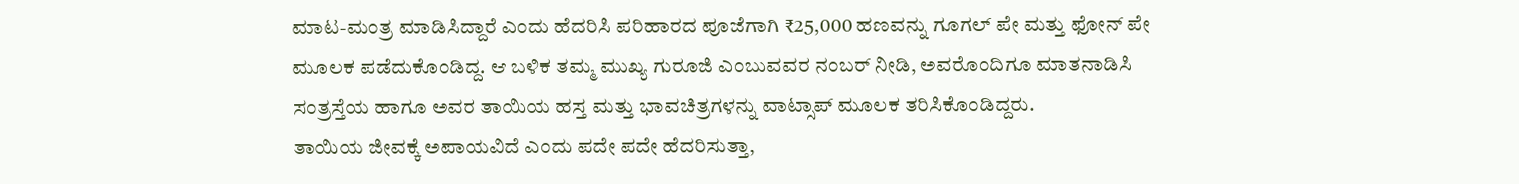ಮಾಟ-ಮಂತ್ರ ಮಾಡಿಸಿದ್ದಾರೆ ಎಂದು ಹೆದರಿಸಿ ಪರಿಹಾರದ ಪೂಜೆಗಾಗಿ ₹25,000 ಹಣವನ್ನು ಗೂಗಲ್ ಪೇ ಮತ್ತು ಫೋನ್ ಪೇ ಮೂಲಕ ಪಡೆದುಕೊಂಡಿದ್ದ. ಆ ಬಳಿಕ ತಮ್ಮ ಮುಖ್ಯ ಗುರೂಜಿ ಎಂಬುವವರ ನಂಬರ್ ನೀಡಿ, ಅವರೊಂದಿಗೂ ಮಾತನಾಡಿಸಿ ಸಂತ್ರಸ್ತೆಯ ಹಾಗೂ ಅವರ ತಾಯಿಯ ಹಸ್ತ ಮತ್ತು ಭಾವಚಿತ್ರಗಳನ್ನು ವಾಟ್ಸಾಪ್ ಮೂಲಕ ತರಿಸಿಕೊಂಡಿದ್ದರು.
ತಾಯಿಯ ಜೀವಕ್ಕೆ ಅಪಾಯವಿದೆ ಎಂದು ಪದೇ ಪದೇ ಹೆದರಿಸುತ್ತಾ,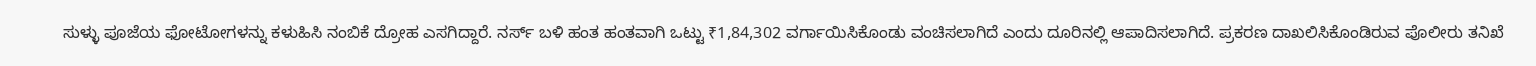ಸುಳ್ಳು ಪೂಜೆಯ ಫೋಟೋಗಳನ್ನು ಕಳುಹಿಸಿ ನಂಬಿಕೆ ದ್ರೋಹ ಎಸಗಿದ್ದಾರೆ. ನರ್ಸ್ ಬಳಿ ಹಂತ ಹಂತವಾಗಿ ಒಟ್ಟು ₹1,84,302 ವರ್ಗಾಯಿಸಿಕೊಂಡು ವಂಚಿಸಲಾಗಿದೆ ಎಂದು ದೂರಿನಲ್ಲಿ ಆಪಾದಿಸಲಾಗಿದೆ. ಪ್ರಕರಣ ದಾಖಲಿಸಿಕೊಂಡಿರುವ ಪೊಲೀರು ತನಿಖೆ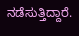ನಡೆಸುತ್ತಿದ್ದಾರೆ.